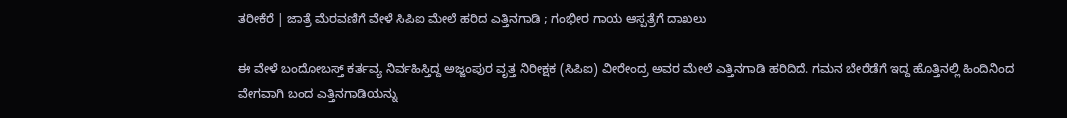ತರೀಕೆರೆ | ಜಾತ್ರೆ ಮೆರವಣಿಗೆ ವೇಳೆ ಸಿಪಿಐ ಮೇಲೆ ಹರಿದ ಎತ್ತಿನಗಾಡಿ ; ಗಂಭೀರ ಗಾಯ ಆಸ್ಪತ್ರೆಗೆ ದಾಖಲು

ಈ ವೇಳೆ ಬಂದೋಬಸ್ತ್ ಕರ್ತವ್ಯ ನಿರ್ವಹಿಸ್ತಿದ್ದ ಅಜ್ಜಂಪುರ ವೃತ್ತ ನಿರೀಕ್ಷಕ (ಸಿಪಿಐ) ವೀರೇಂದ್ರ ಅವರ ಮೇಲೆ ಎತ್ತಿನಗಾಡಿ ಹರಿದಿದೆ. ಗಮನ ಬೇರೆಡೆಗೆ ಇದ್ದ ಹೊತ್ತಿನಲ್ಲಿ ಹಿಂದಿನಿಂದ ವೇಗವಾಗಿ ಬಂದ ಎತ್ತಿನಗಾಡಿಯನ್ನು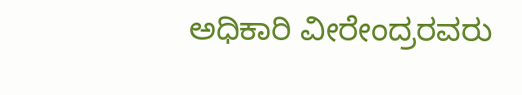ಅಧಿಕಾರಿ ವೀರೇಂದ್ರರವರು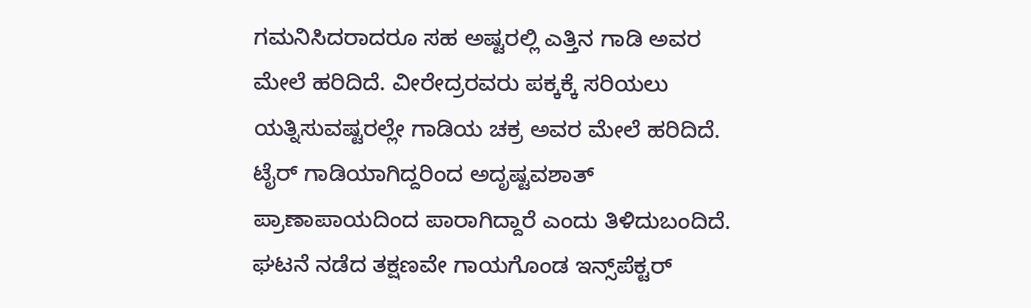ಗಮನಿಸಿದರಾದರೂ ಸಹ ಅಷ್ಟರಲ್ಲಿ ಎತ್ತಿನ ಗಾಡಿ ಅವರ ಮೇಲೆ ಹರಿದಿದೆ. ವೀರೇದ್ರರವರು ಪಕ್ಕಕ್ಕೆ ಸರಿಯಲು ಯತ್ನಿಸುವಷ್ಟರಲ್ಲೇ ಗಾಡಿಯ ಚಕ್ರ ಅವರ ಮೇಲೆ ಹರಿದಿದೆ. ಟೈರ್ ಗಾಡಿಯಾಗಿದ್ದರಿಂದ ಅದೃಷ್ಟವಶಾತ್ ಪ್ರಾಣಾಪಾಯದಿಂದ ಪಾರಾಗಿದ್ದಾರೆ ಎಂದು ತಿಳಿದುಬಂದಿದೆ. ಘಟನೆ ನಡೆದ ತಕ್ಷಣವೇ ಗಾಯಗೊಂಡ ಇನ್ಸ್‌ಪೆಕ್ಟರ್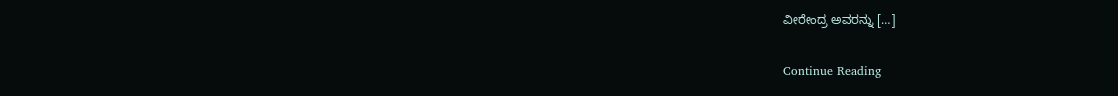ವೀರೇಂದ್ರ ಅವರನ್ನು […]

Continue Reading